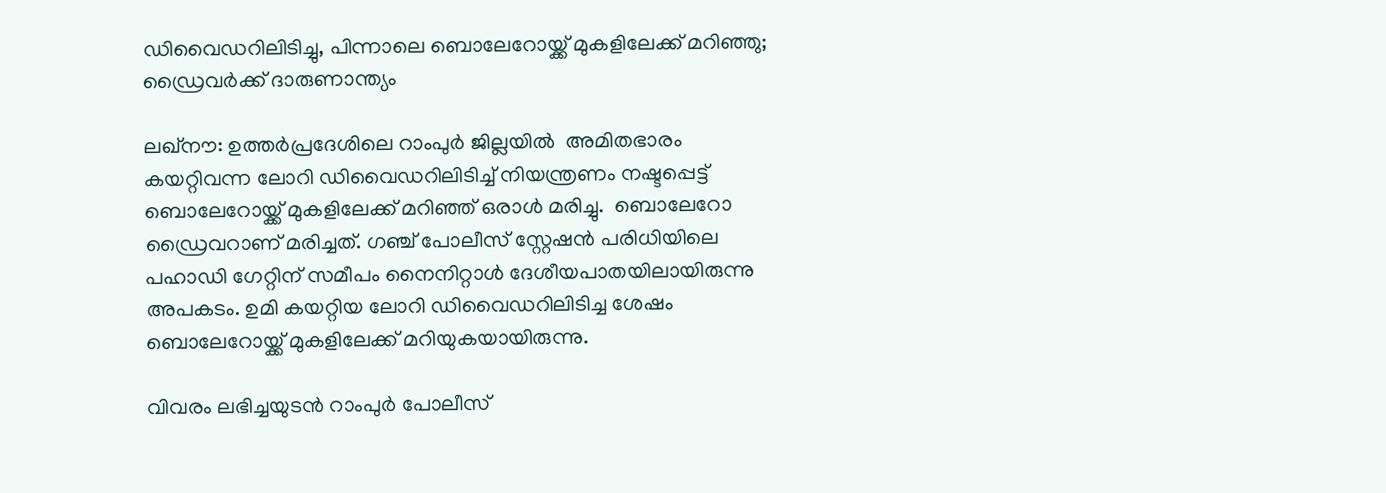ഡിവൈഡറിലിടിച്ചു, പിന്നാലെ ബൊലേറോയ്ക്ക് മുകളിലേക്ക് മറിഞ്ഞു; ഡ്രൈവർക്ക് ദാരുണാന്ത്യം

ലഖ്നൗ: ഉത്തർപ്രദേശിലെ റാംപുർ ജില്ലയിൽ  അമിതഭാരം കയറ്റിവന്ന ലോറി ഡിവൈഡറിലിടിച്ച് നിയന്ത്രണം നഷ്ടപ്പെട്ട് ബൊലേറോയ്ക്ക് മുകളിലേക്ക് മറിഞ്ഞ് ഒരാൾ മരിച്ചു.  ബൊലേറോ ഡ്രൈവറാണ് മരിച്ചത്. ഗഞ്ച് പോലീസ് സ്റ്റേഷൻ പരിധിയിലെ പഹാഡി ഗേറ്റിന് സമീപം നൈനിറ്റാൾ ദേശീയപാതയിലായിരുന്നു അപകടം. ഉമി കയറ്റിയ ലോറി ഡിവൈഡറിലിടിച്ച ശേഷം ബൊലേറോയ്ക്ക് മുകളിലേക്ക് മറിയുകയായിരുന്നു.

വിവരം ലഭിച്ചയുടൻ റാംപുർ പോലീസ്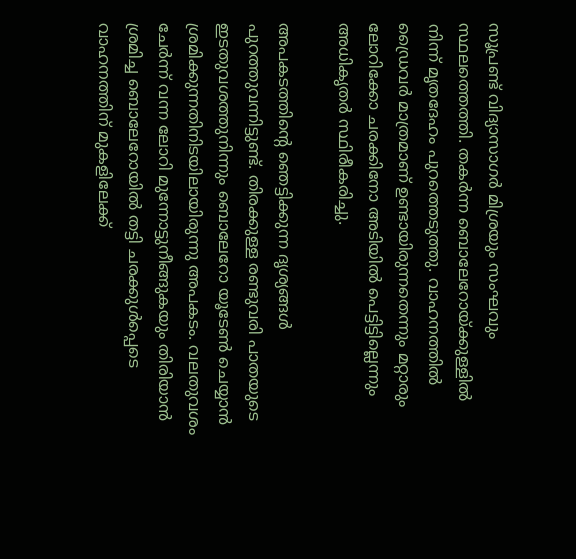സൂപ്രണ്ട് വിദ്യാസാഗർ മിശ്രയും സംഘവും സ്ഥലത്തെത്തി. തകർന്ന ബൊലേറോയ്ക്കുള്ളിൽ നിന്ന് മൃതദേഹം പുറത്തെടുത്തു. വാഹനത്തിൽ ഡ്രൈവർ മാത്രമാണ് ഉണ്ടായിരുന്നതെന്നും മറ്റാരും ലോറിക്കോ ചരക്കിനോ അടിയിൽ പെട്ടിട്ടില്ലെന്നും അധികൃതർ സ്ഥിരീകരിച്ചു.

അപകടത്തിന്റെ ഞെട്ടിക്കുന്ന ദൃശ്യങ്ങൾ പുറത്തുവന്നിട്ടുണ്ട്. തിരക്കുള്ള രണ്ടുവരി പാതയുടെ ഇടതുവശത്തുനിന്നും ബൊലേറോ യൂടേൺ ചെയ്യാൻ ശ്രമിക്കുന്നതിനിടയിലായിരുന്നു അപകടം. വലതുവശം ചേർന്ന് വന്ന ലോറി മുന്നോട്ടുനീങ്ങുകയും തിരിയാൻ ശ്രമിച്ച ബൊലേറോയിൽ തട്ടി ചരക്കുൾപ്പെടെ വാഹനത്തിന് മുകളിലേക്ക്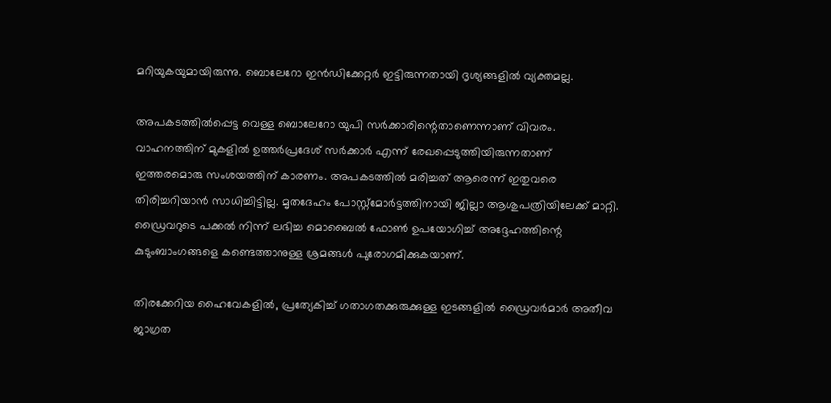മറിയുകയുമായിരുന്നു. ബൊലേറോ ഇൻഡിക്കേറ്റർ ഇട്ടിരുന്നതായി ദൃശ്യങ്ങളിൽ വ്യക്തമല്ല.

അപകടത്തിൽപ്പെട്ട വെള്ള ബൊലേറോ യുപി സർക്കാരിന്റെതാണെന്നാണ് വിവരം. വാഹനത്തിന് മുകളിൽ ഉത്തർപ്രദേശ് സർക്കാർ എന്ന് രേഖപ്പെടുത്തിയിരുന്നതാണ് ഇത്തരമൊരു സംശയത്തിന് കാരണം. അപകടത്തിൽ മരിച്ചത് ആരെന്ന് ഇതുവരെ തിരിച്ചറിയാൻ സാധിച്ചിട്ടില്ല. മൃതദേഹം പോസ്റ്റ്‌മോർട്ടത്തിനായി ജില്ലാ ആശുപത്രിയിലേക്ക് മാറ്റി. ഡ്രൈവറുടെ പക്കൽ നിന്ന് ലഭിച്ച മൊബൈൽ ഫോൺ ഉപയോഗിച്ച് അദ്ദേഹത്തിന്റെ കുടുംബാംഗങ്ങളെ കണ്ടെത്താനുള്ള ശ്രമങ്ങൾ പുരോഗമിക്കുകയാണ്.

തിരക്കേറിയ ഹൈവേകളിൽ, പ്രത്യേകിച്ച് ഗതാഗതക്കുരുക്കുള്ള ഇടങ്ങളിൽ ഡ്രൈവർമാർ അതീവ ജാഗ്രത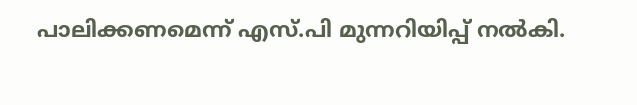പാലിക്കണമെന്ന് എസ്.പി മുന്നറിയിപ്പ് നൽകി.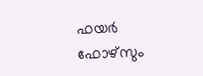ഫയർ ഫോഴ്സും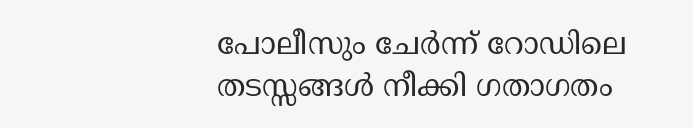പോലീസും ചേർന്ന് റോഡിലെ തടസ്സങ്ങൾ നീക്കി ഗതാഗതം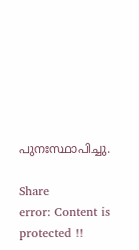പുനഃസ്ഥാപിച്ചു.

Share
error: Content is protected !!